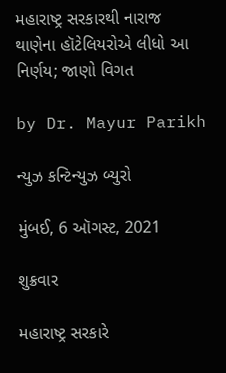મહારાષ્ટ્ર સરકારથી નારાજ થાણેના હૉટેલિયરોએ લીધો આ નિર્ણય; જાણો વિગત

by Dr. Mayur Parikh

ન્યુઝ કન્ટિન્યુઝ બ્યુરો

મુંબઈ, 6 ઑગસ્ટ, 2021

શુક્રવાર

મહારાષ્ટ્ર સરકારે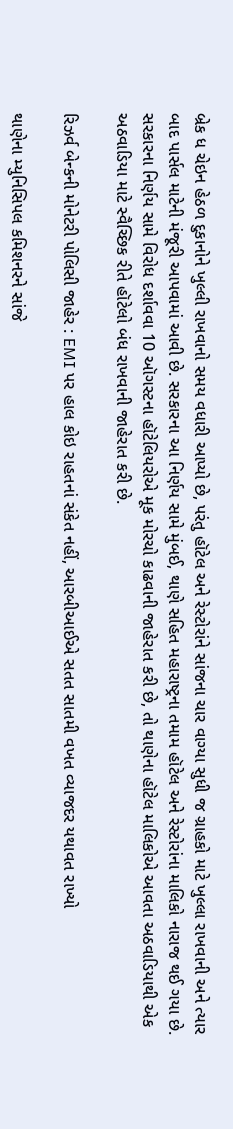બ્રેક ધ ચેઇન હેઠળ દુકાનોને ખુલ્લી રાખવાનો સમય વધારી આપ્યો છે, પરંતુ હૉટેલ અને રેસ્ટોરાંને સાંજના ચાર વાગ્યા સુધી જ ગ્રાહકો માટે ખુલ્લા રાખવાની અને ત્યાર બાદ પાર્સલ માટેની મંજૂરી આપવામાં આવી છે. સરકારના આ નિર્ણય સામે મુંબઈ, થાણે સહિત મહારાષ્ટ્રના તમામ હૉટેલ અને રેસ્ટોરાંના માલિકો નારાજ થઈ ગયા છે. સરકારના નિર્ણય સામે વિરોધ દર્શાવવા 10 ઑગસ્ટના હૉટેલિયરોએ મૂક મોરચો કાઢવાની જાહેરાત કરી છે, તો થાણેના હૉટેલ માલિકોએ આવતા અઠવાડિયાથી એક અઠવાડિયા માટે સ્વૈચ્છિક રીતે હૉટેલો બંધ રાખવાની જાહેરાત કરી છે.

રિઝર્વ બેન્કની મોનેટરી પોલિસી જાહેર : EMI પર હાલ કોઇ રાહતનાં સંકેત નહીં, આરબીઆઈએ સતત સાતમી વખત વ્યાજદર યથાવત રાખ્યો

થાણેના મ્યુનિસિપલ કમિશનરને સાંજે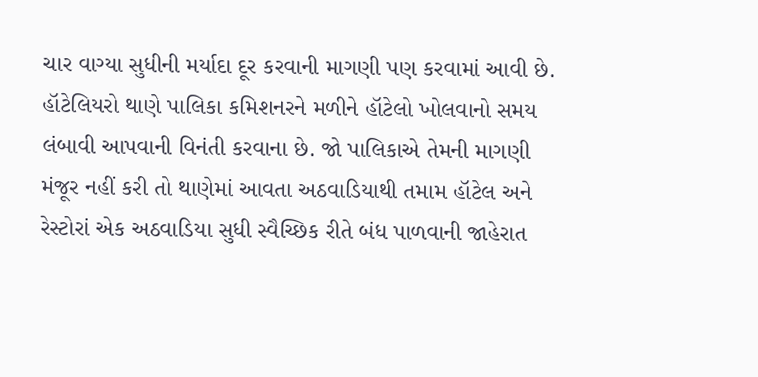ચાર વાગ્યા સુધીની મર્યાદા દૂર કરવાની માગણી પણ કરવામાં આવી છે. હૉટેલિયરો થાણે પાલિકા કમિશનરને મળીને હૉટેલો ખોલવાનો સમય લંબાવી આપવાની વિનંતી કરવાના છે. જો પાલિકાએ તેમની માગણી મંજૂર નહીં કરી તો થાણેમાં આવતા અઠવાડિયાથી તમામ હૉટેલ અને રેસ્ટોરાં એક અઠવાડિયા સુધી સ્વૈચ્છિક રીતે બંધ પાળવાની જાહેરાત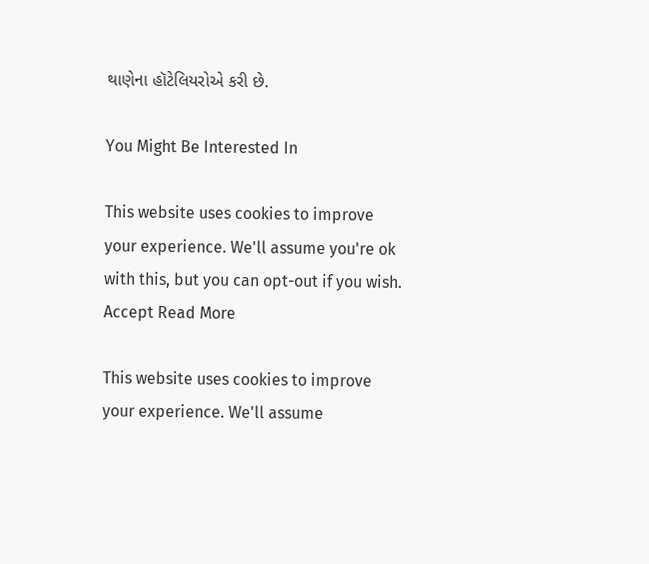થાણેના હૉટેલિયરોએ કરી છે.

You Might Be Interested In

This website uses cookies to improve your experience. We'll assume you're ok with this, but you can opt-out if you wish. Accept Read More

This website uses cookies to improve your experience. We'll assume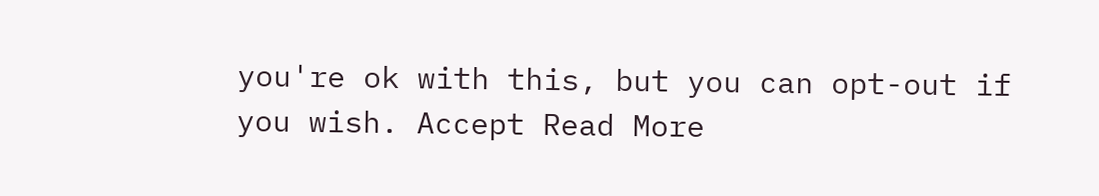you're ok with this, but you can opt-out if you wish. Accept Read More